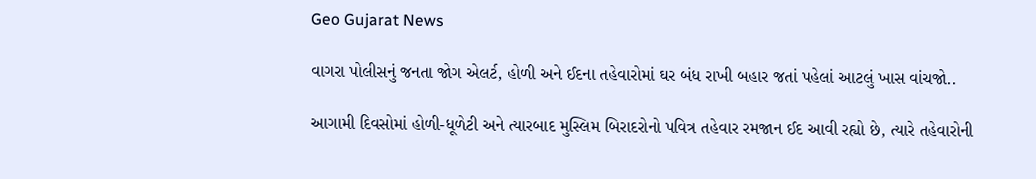Geo Gujarat News

વાગરા પોલીસનું જનતા જોગ એલર્ટ, હોળી અને ઈદના તહેવારોમાં ઘર બંધ રાખી બહાર જતાં પહેલાં આટલું ખાસ વાંચજો..

આગામી દિવસોમાં હોળી-ધૂળેટી અને ત્યારબાદ મુસ્લિમ બિરાદરોનો પવિત્ર તહેવાર રમજાન ઈદ આવી રહ્યો છે, ત્યારે તહેવારોની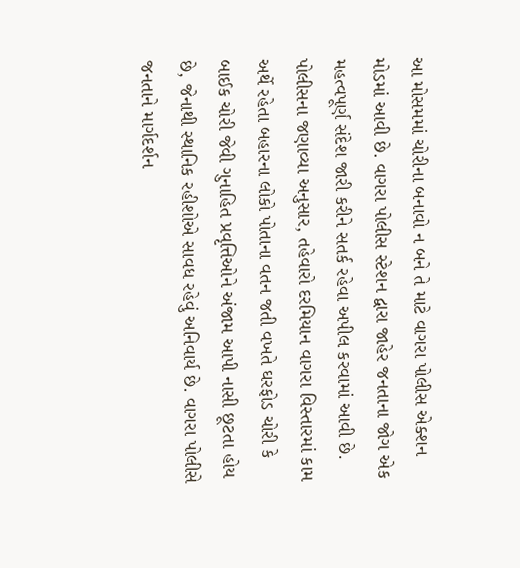આ મોસમમાં ચોરીના બનાવો ન બને તે માટે વાગરા પોલીસ એક્શન મોડમાં આવી છે. વાગરા પોલીસ સ્ટેશન દ્વારા જાહેર જનતાના જોગ એક મહત્વપૂર્ણ સંદેશ જારી કરીને સતર્ક રહેવા અપીલ કરવામાં આવી છે. પોલીસના જણાવ્યા અનુસાર, તહેવારો દરમિયાન વાગરા વિસ્તારમાં કામ અર્થે રહેતા બહારના લોકો પોતાના વતન જતી વખતે ઘરફોડ ચોરી કે બાઈક ચોરી જેવી ગુનાહિત પ્રવૃત્તિઓને અંજામ આપી નાસી છૂટતા હોય છે, જેનાથી સ્થાનિક રહીશોએ સાવધ રહેવું અનિવાર્ય છે. વાગરા પોલીસે જનતાને માર્ગદર્શન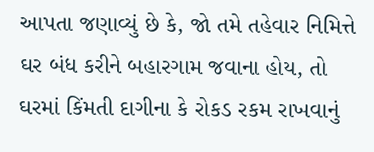આપતા જણાવ્યું છે કે, જો તમે તહેવાર નિમિત્તે ઘર બંધ કરીને બહારગામ જવાના હોય, તો ઘરમાં કિંમતી દાગીના કે રોકડ રકમ રાખવાનું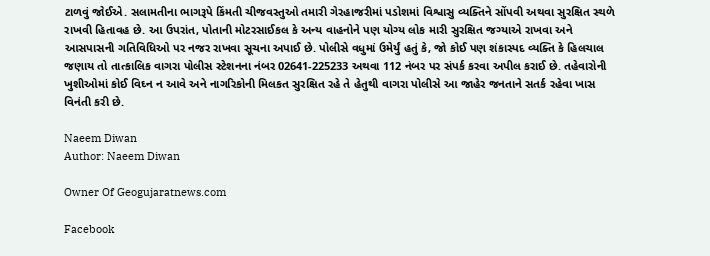ટાળવું જોઈએ. સલામતીના ભાગરૂપે કિંમતી ચીજવસ્તુઓ તમારી ગેરહાજરીમાં પડોશમાં વિશ્વાસુ વ્યક્તિને સોંપવી અથવા સુરક્ષિત સ્થળે રાખવી હિતાવહ છે. આ ઉપરાંત, પોતાની મોટરસાઈકલ કે અન્ય વાહનોને પણ યોગ્ય લોક મારી સુરક્ષિત જગ્યાએ રાખવા અને આસપાસની ગતિવિધિઓ પર નજર રાખવા સૂચના અપાઈ છે. પોલીસે વધુમાં ઉમેર્યું હતું કે, જો કોઈ પણ શંકાસ્પદ વ્યક્તિ કે હિલચાલ જણાય તો તાત્કાલિક વાગરા પોલીસ સ્ટેશનના નંબર 02641-225233 અથવા 112 નંબર પર સંપર્ક કરવા અપીલ કરાઈ છે. તહેવારોની ખુશીઓમાં કોઈ વિઘ્ન ન આવે અને નાગરિકોની મિલકત સુરક્ષિત રહે તે હેતુથી વાગરા પોલીસે આ જાહેર જનતાને સતર્ક રહેવા ખાસ વિનંતી કરી છે.

Naeem Diwan
Author: Naeem Diwan

Owner Of Geogujaratnews.com

Facebook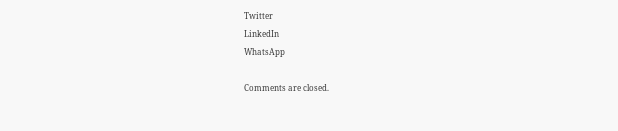Twitter
LinkedIn
WhatsApp

Comments are closed.